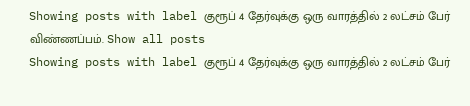Showing posts with label குரூப் 4 தேர்வுக்கு ஒரு வாரத்தில் 2 லட்சம் பேர் விண்ணப்பம். Show all posts
Showing posts with label குரூப் 4 தேர்வுக்கு ஒரு வாரத்தில் 2 லட்சம் பேர்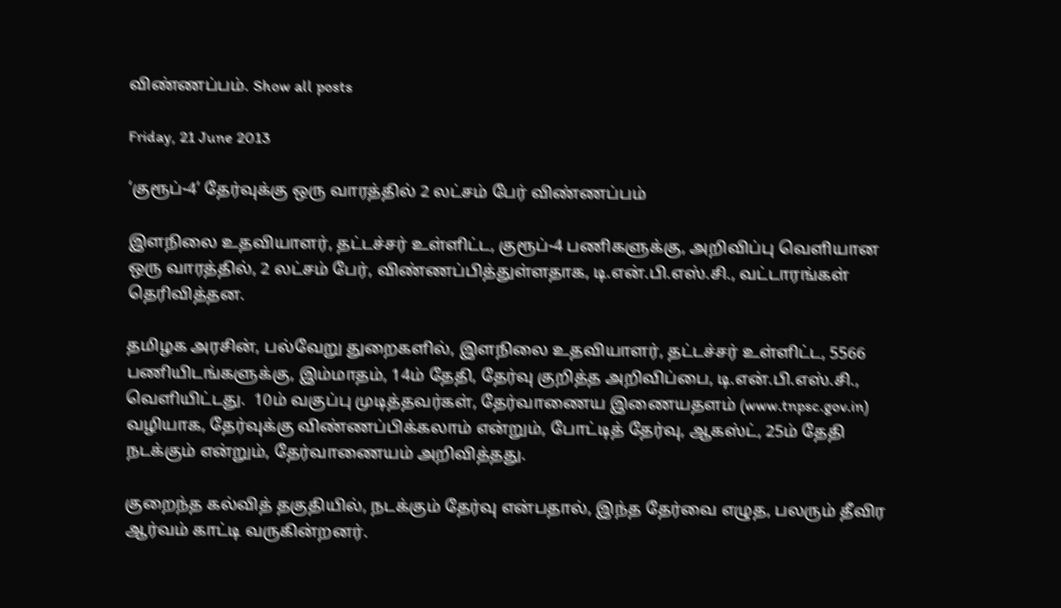விண்ணப்பம். Show all posts

Friday, 21 June 2013

‘குரூப்-4’ தேர்வுக்கு ஒரு வாரத்தில் 2 லட்சம் பேர் விண்ணப்பம்

இளநிலை உதவியாளர், தட்டச்சர் உள்ளிட்ட, குரூப்-4 பணிகளுக்கு, அறிவிப்பு வெளியான ஒரு வாரத்தில், 2 லட்சம் பேர், விண்ணப்பித்துள்ளதாக, டி.என்.பி.எஸ்.சி., வட்டாரங்கள் தெரிவித்தன.

தமிழக அரசின், பல்வேறு துறைகளில், இளநிலை உதவியாளர், தட்டச்சர் உள்ளிட்ட, 5566 பணியிடங்களுக்கு, இம்மாதம், 14ம் தேதி, தேர்வு குறித்த அறிவிப்பை, டி.என்.பி.எஸ்.சி., வெளியிட்டது.  10ம் வகுப்பு முடித்தவர்கள், தேர்வாணைய இணையதளம் (www.tnpsc.gov.in) வழியாக, தேர்வுக்கு விண்ணப்பிக்கலாம் என்றும், போட்டித் தேர்வு, ஆகஸ்ட், 25ம் தேதி நடக்கும் என்றும், தேர்வாணையம் அறிவித்தது.

குறைந்த கல்வித் தகுதியில், நடக்கும் தேர்வு என்பதால், இந்த தேர்வை எழுத, பலரும் தீவிர ஆர்வம் காட்டி வருகின்றனர்.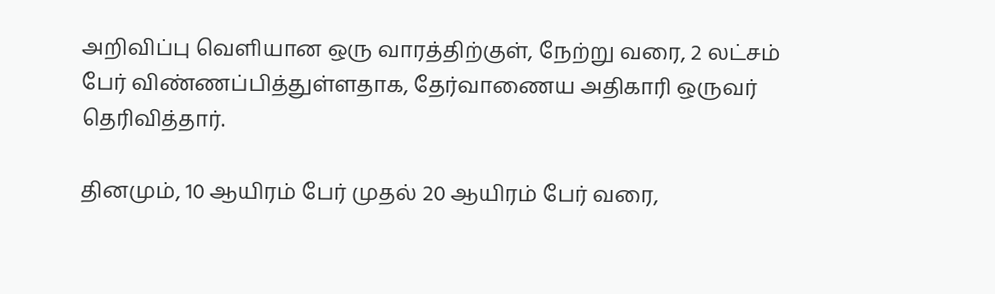அறிவிப்பு வெளியான ஒரு வாரத்திற்குள், நேற்று வரை, 2 லட்சம் பேர் விண்ணப்பித்துள்ளதாக, தேர்வாணைய அதிகாரி ஒருவர் தெரிவித்தார்.

தினமும், 10 ஆயிரம் பேர் முதல் 20 ஆயிரம் பேர் வரை,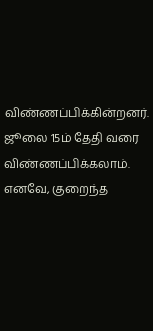விண்ணப்பிக்கின்றனர்.  ஜூலை 15ம் தேதி வரை விண்ணப்பிக்கலாம்.  எனவே, குறைந்த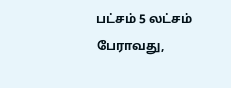பட்சம் 5 லட்சம் பேராவது,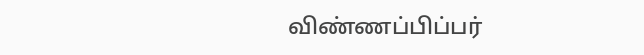விண்ணப்பிப்பர்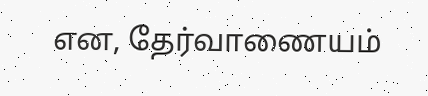என, தேர்வாணையம்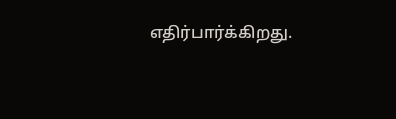எதிர்பார்க்கிறது.